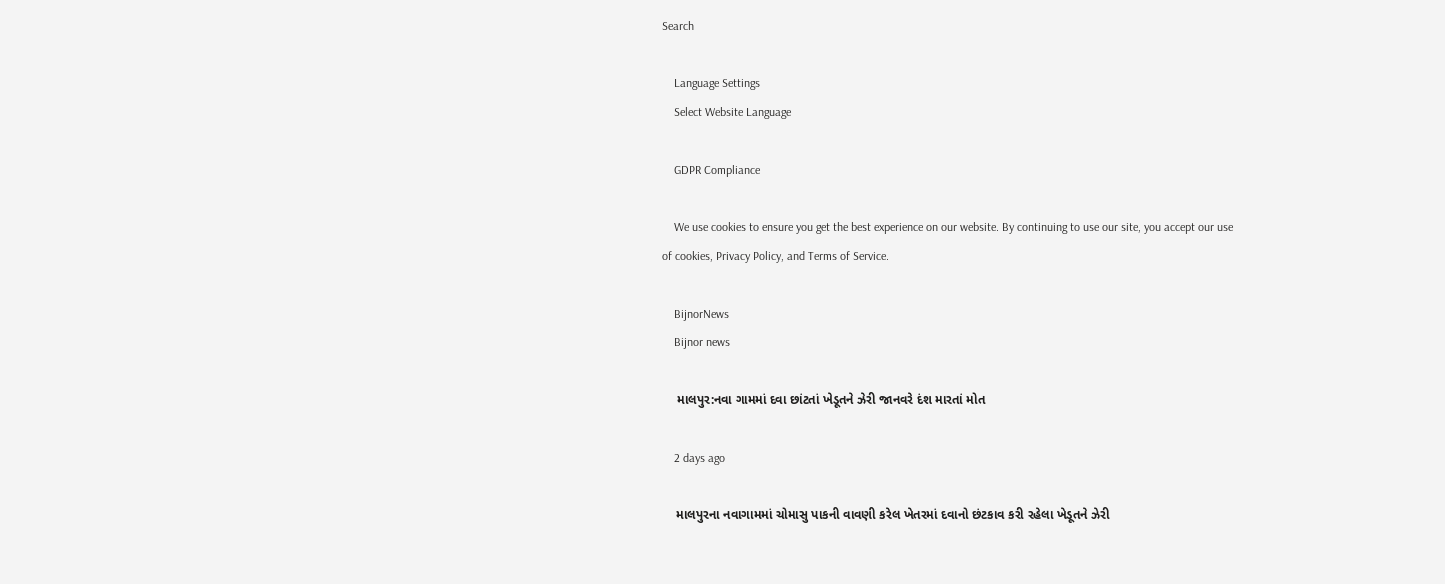Search

    Language Settings
    Select Website Language

    GDPR Compliance

    We use cookies to ensure you get the best experience on our website. By continuing to use our site, you accept our use of cookies, Privacy Policy, and Terms of Service.

    BijnorNews
    Bijnor news

    માલપુર:નવા ગામમાં દવા છાંટતાં ખેડૂતને ઝેરી જાનવરે દંશ મારતાં મોત

    2 days ago

    માલપુરના નવાગામમાં ચોમાસુ પાકની વાવણી કરેલ ખેતરમાં દવાનો છંટકાવ કરી રહેલા ખેડૂતને ઝેરી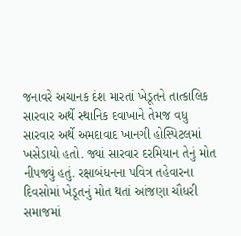જનાવરે અચાનક દંશ મારતાં ખેડૂતને તાત્કાલિક સારવાર અર્થે સ્થાનિક દવાખાને તેમજ વધુ સારવાર અર્થે અમદાવાદ ખાનગી હોસ્પિટલમાં ખસેડાયો હતો. જ્યાં સારવાર દરમિયાન તેનું મોત નીપજ્યું હતું. રક્ષાબંધનના પવિત્ર તહેવારના દિવસોમાં ખેડૂતનું મોત થતાં આંજણા ચૌધરી સમાજમાં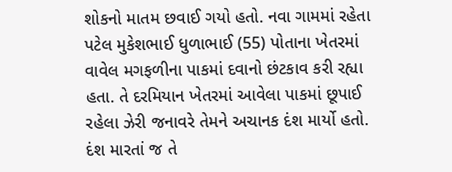શોકનો માતમ છવાઈ ગયો હતો. નવા ગામમાં રહેતા પટેલ મુકેશભાઈ ધુળાભાઈ (55) પોતાના ખેતરમાં વાવેલ મગફળીના પાકમાં દવાનો છંટકાવ કરી રહ્યા હતા. તે દરમિયાન ખેતરમાં આવેલા પાકમાં છૂપાઈ રહેલા ઝેરી જનાવરે તેમને અચાનક દંશ માર્યો હતો. દંશ મારતાં જ તે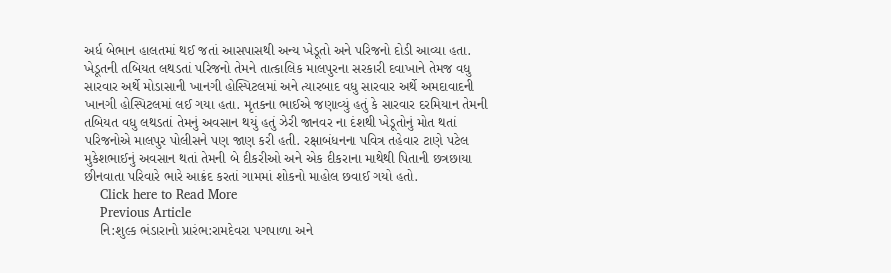અર્ધ બેભાન હાલતમાં થઈ જતાં આસપાસથી અન્ય ખેડૂતો અને પરિજનો દોડી આવ્યા હતા. ખેડૂતની તબિયત લથડતાં પરિજનો તેમને તાત્કાલિક માલપુરના સરકારી દવાખાને તેમજ વધુ સારવાર અર્થે મોડાસાની ખાનગી હોસ્પિટલમાં અને ત્યારબાદ વધુ સારવાર અર્થે અમદાવાદની ખાનગી હોસ્પિટલમાં લઈ ગયા હતા. મૃતકના ભાઈએ જણાવ્યું હતું કે સારવાર દરમિયાન તેમની તબિયત વધુ લથડતાં તેમનું અવસાન થયું હતું ઝેરી જાનવર ના દંશથી ખેડૂતોનું મોત થતાં પરિજનોએ માલપુર પોલીસને પણ જાણ કરી હતી. રક્ષાબંધનના પવિત્ર તહેવાર ટાણે પટેલ મુકેશભાઈનું અવસાન થતાં તેમની બે દીકરીઓ અને એક દીકરાના માથેથી પિતાની છત્રછાયા છીનવાતા પરિવારે ભારે આક્રંદ કરતાં ગામમાં શોકનો માહોલ છવાઈ ગયો હતો.
    Click here to Read More
    Previous Article
    નિ:શુલ્ક ભંડારાનો પ્રારંભ:રામદેવરા પગપાળા અને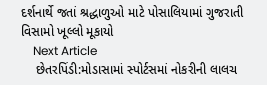દર્શનાર્થે જતાં શ્રદ્ધાળુઓ માટે પોસાલિયામાં ગુજરાતી વિસામો ખૂલ્લો મૂકાયો
    Next Article
    છેતરપિંડી:મોડાસામાં સ્પોર્ટસમાં નોકરીની લાલચ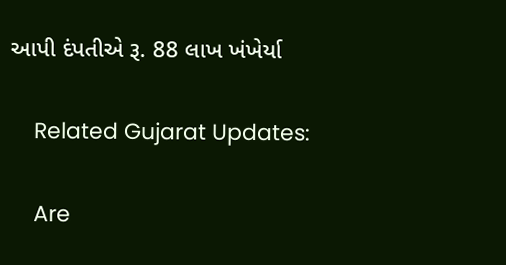આપી દંપતીએ રૂ. 88 લાખ ખંખેર્યા

    Related Gujarat Updates:

    Are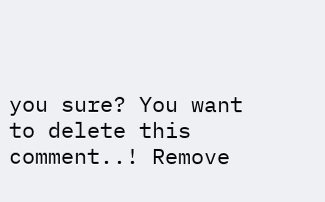you sure? You want to delete this comment..! Remove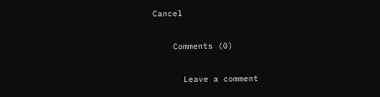Cancel

    Comments (0)

      Leave a comment